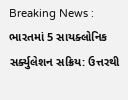Breaking News :
ભારતમાં 5 સાયક્લોનિક સર્ક્યુલેશન સક્રિય: ઉત્તરથી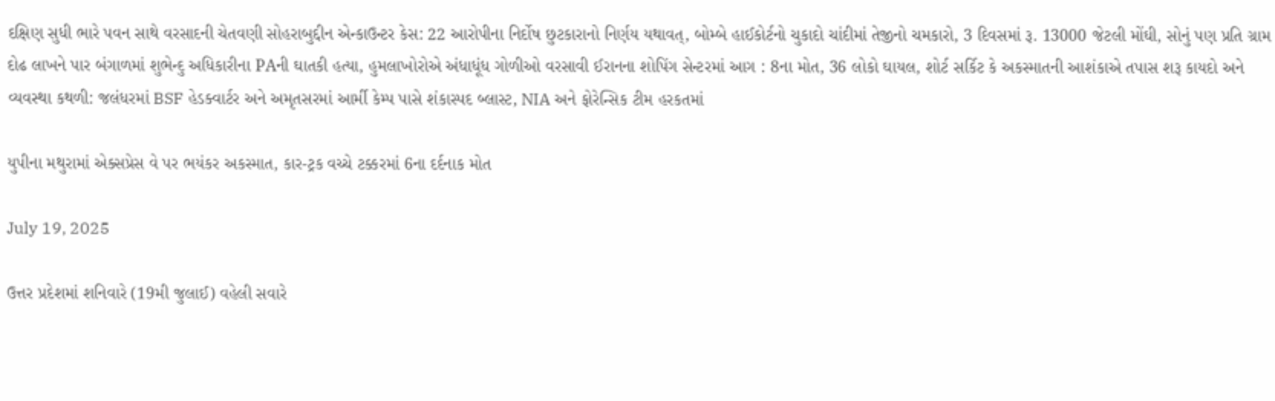દક્ષિણ સુધી ભારે પવન સાથે વરસાદની ચેતવણી સોહરાબુદ્દીન એન્કાઉન્ટર કેસ: 22 આરોપીના નિર્દોષ છુટકારાનો નિર્ણય યથાવત્, બોમ્બે હાઈકોર્ટનો ચુકાદો ચાંદીમાં તેજીનો ચમકારો, 3 દિવસમાં રૂ. 13000 જેટલી મોંઘી, સોનું પણ પ્રતિ ગ્રામ દોઢ લાખને પાર બંગાળમાં શુભેન્દુ અધિકારીના PAની ઘાતકી હત્યા, હુમલાખોરોએ અંધાધૂંધ ગોળીઓ વરસાવી ઈરાનના શોપિંગ સેન્ટરમાં આગ : 8ના મોત, 36 લોકો ઘાયલ, શોર્ટ સર્કિટ કે અકસ્માતની આશંકાએ તપાસ શરૂ કાયદો અને વ્યવસ્થા કથળી: જલંધરમાં BSF હેડક્વાર્ટર અને અમૃતસરમાં આર્મી કેમ્પ પાસે શંકાસ્પદ બ્લાસ્ટ, NIA અને ફોરેન્સિક ટીમ હરકતમાં

યુપીના મથુરામાં એક્સપ્રેસ વે પર ભયંકર અકસ્માત, કાર-ટ્રક વચ્ચે ટક્કરમાં 6ના દર્દનાક મોત

July 19, 2025

ઉત્તર પ્રદેશમાં શનિવારે (19મી જુલાઈ) વહેલી સવારે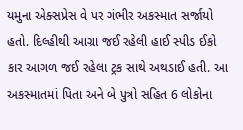યમુના એક્સપ્રેસ વે પર ગંભીર અકસ્માત સર્જાયો હતો. દિલ્હીથી આગ્રા જઈ રહેલી હાઈ સ્પીડ ઈકો કાર આગળ જઈ રહેલા ટ્રક સાથે અથડાઈ હતી. આ અકસ્માતમાં પિતા અને બે પુત્રો સહિત 6 લોકોના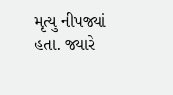મૃત્યુ નીપજ્યાં હતા. જ્યારે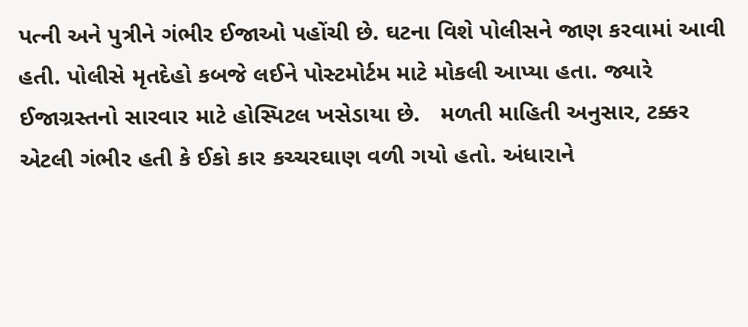પત્ની અને પુત્રીને ગંભીર ઈજાઓ પહોંચી છે. ઘટના વિશે પોલીસને જાણ કરવામાં આવી હતી. પોલીસે મૃતદેહો કબજે લઈને પોસ્ટમોર્ટમ માટે મોકલી આપ્યા હતા. જ્યારે ઈજાગ્રસ્તનો સારવાર માટે હોસ્પિટલ ખસેડાયા છે.   મળતી માહિતી અનુસાર, ટક્કર એટલી ગંભીર હતી કે ઈકો કાર કચ્ચરઘાણ વળી ગયો હતો. અંધારાને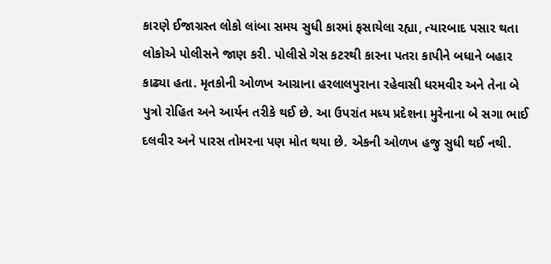કારણે ઈજાગ્રસ્ત લોકો લાંબા સમય સુધી કારમાં ફસાયેલા રહ્યા, ત્યારબાદ પસાર થતા લોકોએ પોલીસને જાણ કરી. પોલીસે ગેસ કટરથી કારના પતરા કાપીને બધાને બહાર કાઢ્યા હતા. મૃતકોની ઓળખ આગ્રાના હરલાલપુરાના રહેવાસી ધરમવીર અને તેના બે પુત્રો રોહિત અને આર્યન તરીકે થઈ છે. આ ઉપરાંત મધ્ય પ્રદેશના મુરેનાના બે સગા ભાઈ દલવીર અને પારસ તોમરના પણ મોત થયા છે. એકની ઓળખ હજુ સુધી થઈ નથી.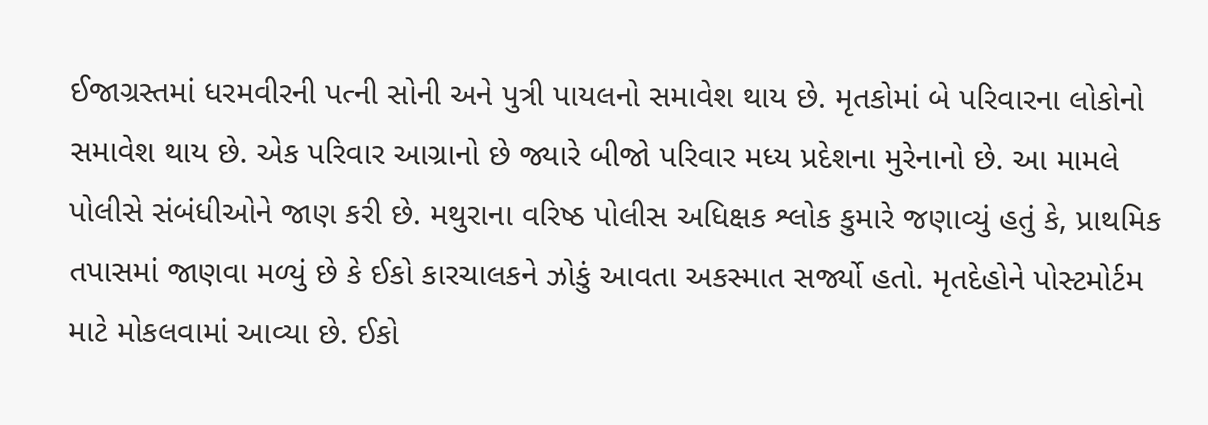ઈજાગ્રસ્તમાં ધરમવીરની પત્ની સોની અને પુત્રી પાયલનો સમાવેશ થાય છે. મૃતકોમાં બે પરિવારના લોકોનો સમાવેશ થાય છે. એક પરિવાર આગ્રાનો છે જ્યારે બીજો પરિવાર મધ્ય પ્રદેશના મુરેનાનો છે. આ મામલે પોલીસે સંબંધીઓને જાણ કરી છે. મથુરાના વરિષ્ઠ પોલીસ અધિક્ષક શ્લોક કુમારે જણાવ્યું હતું કે, પ્રાથમિક તપાસમાં જાણવા મળ્યું છે કે ઈકો કારચાલકને ઝોકું આવતા અકસ્માત સર્જ્યો હતો. મૃતદેહોને પોસ્ટમોર્ટમ માટે મોકલવામાં આવ્યા છે. ઈકો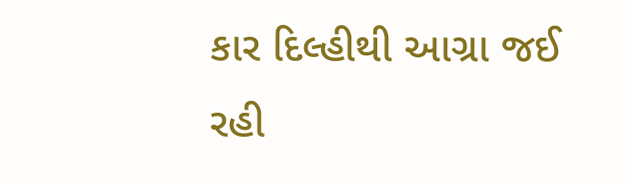કાર દિલ્હીથી આગ્રા જઈ રહી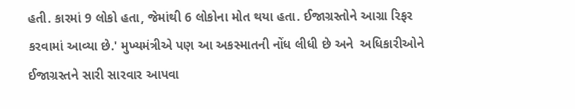હતી. કારમાં 9 લોકો હતા, જેમાંથી 6 લોકોના મોત થયા હતા. ઈજાગ્રસ્તોને આગ્રા રિફર કરવામાં આવ્યા છે.' મુખ્યમંત્રીએ પણ આ અકસ્માતની નોંધ લીધી છે અને  અધિકારીઓને ઈજાગ્રસ્તને સારી સારવાર આપવા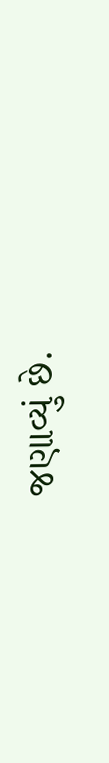જણાવ્યું છે.